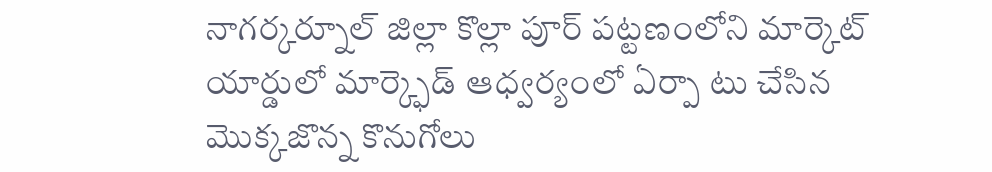నాగర్కర్నూల్ జిల్లా కొల్లా పూర్ పట్టణంలోని మార్కెట్ యార్డులో మార్క్ఫెడ్ ఆధ్వర్యంలో ఏర్పా టు చేసిన మొక్కజొన్న కొనుగోలు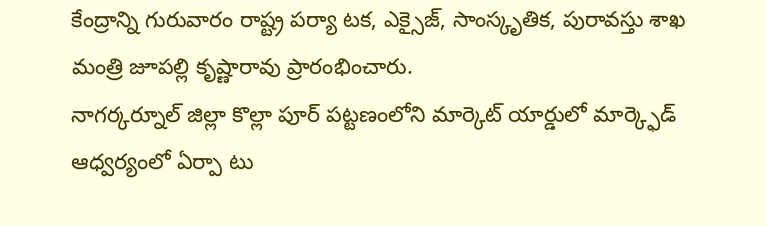కేంద్రాన్ని గురువారం రాష్ట్ర పర్యా టక, ఎక్సైజ్, సాంస్కృతిక, పురావస్తు శాఖ మంత్రి జూపల్లి కృష్ణారావు ప్రారంభించారు.
నాగర్కర్నూల్ జిల్లా కొల్లా పూర్ పట్టణంలోని మార్కెట్ యార్డులో మార్క్ఫెడ్ ఆధ్వర్యంలో ఏర్పా టు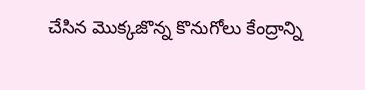చేసిన మొక్కజొన్న కొనుగోలు కేంద్రాన్ని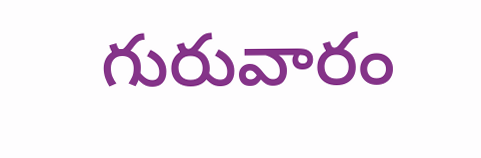గురువారం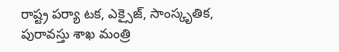రాష్ట్ర పర్యా టక, ఎక్సైజ్, సాంస్కృతిక, పురావస్తు శాఖ మంత్రి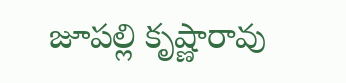జూపల్లి కృష్ణారావు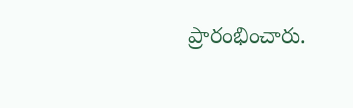ప్రారంభించారు.